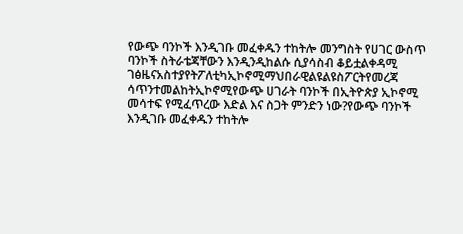የውጭ ባንኮች እንዲገቡ መፈቀዱን ተከትሎ መንግስት የሀገር ውስጥ ባንኮች ስትራቴጃቸውን እንዲንዲከልሱ ሲያሳስብ ቆይቷልቀዳሚ ገፅዜናአስተያየትፖለቲካኢኮኖሚማህበራዊልዩልዩስፖርትየመረጃ ሳጥንተመልከትኢኮኖሚየውጭ ሀገራት ባንኮች በኢትዮጵያ ኢኮኖሚ መሳተፍ የሚፈጥረው እድል እና ስጋት ምንድን ነው?የውጭ ባንኮች እንዲገቡ መፈቀዱን ተከትሎ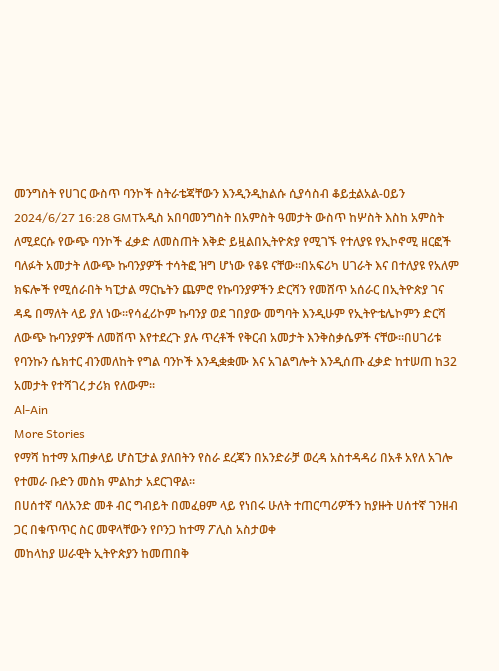መንግስት የሀገር ውስጥ ባንኮች ስትራቴጃቸውን እንዲንዲከልሱ ሲያሳስብ ቆይቷልአል-ዐይን 2024/6/27 16:28 GMTአዲስ አበባመንግስት በአምስት ዓመታት ውስጥ ከሦስት እስከ አምስት ለሚደርሱ የውጭ ባንኮች ፈቃድ ለመስጠት እቅድ ይዟልበኢትዮጵያ የሚገኙ የተለያዩ የኢኮኖሚ ዘርፎች ባለፉት አመታት ለውጭ ኩባንያዎች ተሳትፎ ዝግ ሆነው የቆዩ ናቸው።በአፍሪካ ሀገራት እና በተለያዩ የአለም ክፍሎች የሚሰራበት ካፒታል ማርኬትን ጨምሮ የኩባንያዎችን ድርሻን የመሸጥ አሰራር በኢትዮጵያ ገና ዳዴ በማለት ላይ ያለ ነው፡፡የሳፈሪኮም ኩባንያ ወደ ገበያው መግባት እንዲሁም የኢትዮቴሌኮምን ድርሻ ለውጭ ኩባንያዎች ለመሸጥ እየተደረጉ ያሉ ጥረቶች የቅርብ አመታት እንቅስቃሴዎች ናቸው።በሀገሪቱ የባንኩን ሴክተር ብንመለከት የግል ባንኮች እንዲቋቋሙ እና አገልግሎት እንዲሰጡ ፈቃድ ከተሠጠ ከ32 አመታት የተሻገረ ታሪክ የለውም፡፡
Al-Ain
More Stories
የማሻ ከተማ አጠቃላይ ሆስፒታል ያለበትን የስራ ደረጃን በአንድራቻ ወረዳ አስተዳዳሪ በአቶ አየለ አገሎ የተመራ ቡድን መስክ ምልከታ አደርገዋል።
በሀሰተኛ ባለአንድ መቶ ብር ግብይት በመፈፀም ላይ የነበሩ ሁለት ተጠርጣሪዎችን ከያዙት ሀሰተኛ ገንዘብ ጋር በቁጥጥር ስር መዋላቸውን የቦንጋ ከተማ ፖሊስ አስታወቀ
መከላከያ ሠራዊት ኢትዮጵያን ከመጠበቅ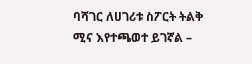ባሻገር ለሀገሪቱ ስፖርት ትልቅ ሚና እየተጫወተ ይገኛል –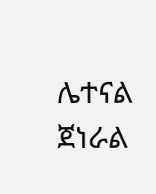ሌተናል ጀነራል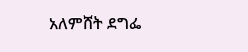አለምሸት ደግፌ